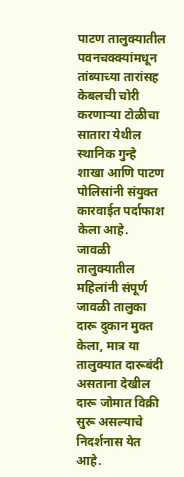पाटण तालुक्यातील पवनचक्क्यांमधून तांब्याच्या तारांसह केबलची चोरी करणाऱ्या टोळीचा सातारा येथील स्थानिक गुन्हे शाखा आणि पाटण पोलिसांनी संयुक्त कारवाईत पर्दाफाश केला आहे.
जावळी तालुक्यातील महिलांनी संपूर्ण जावळी तालुका दारू दुकान मुक्त केला, मात्र या तालुक्यात दारूबंदी असताना देखील दारू जोमात विक्री सुरू असल्याचे निदर्शनास येत आहे.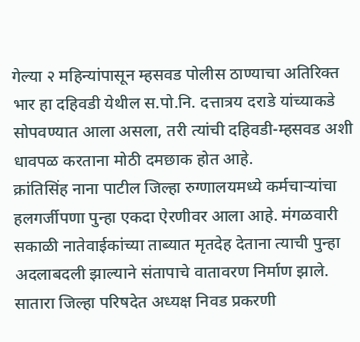गेल्या २ महिन्यांपासून म्हसवड पोलीस ठाण्याचा अतिरिक्त भार हा दहिवडी येथील स.पो.नि. दत्तात्रय दराडे यांच्याकडे सोपवण्यात आला असला, तरी त्यांची दहिवडी-म्हसवड अशी धावपळ करताना मोठी दमछाक होत आहे.
क्रांतिसिंह नाना पाटील जिल्हा रुग्णालयमध्ये कर्मचाऱ्यांचा हलगर्जीपणा पुन्हा एकदा ऐरणीवर आला आहे. मंगळवारी सकाळी नातेवाईकांच्या ताब्यात मृतदेह देताना त्याची पुन्हा अदलाबदली झाल्याने संतापाचे वातावरण निर्माण झाले.
सातारा जिल्हा परिषदेत अध्यक्ष निवड प्रकरणी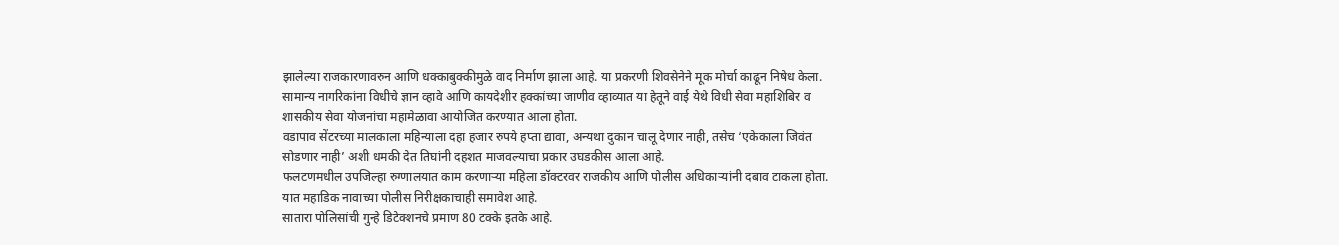झालेल्या राजकारणावरुन आणि धक्काबुक्कीमुळे वाद निर्माण झाला आहे. या प्रकरणी शिवसेनेने मूक मोर्चा काढून निषेध केला.
सामान्य नागरिकांना विधीचे ज्ञान व्हावे आणि कायदेशीर हक्कांच्या जाणीव व्हाव्यात या हेतूने वाई येथे विधी सेवा महाशिबिर व शासकीय सेवा योजनांचा महामेळावा आयोजित करण्यात आला होता.
वडापाव सेंटरच्या मालकाला महिन्याला दहा हजार रुपये हप्ता द्यावा, अन्यथा दुकान चालू देणार नाही, तसेच ‘एकेकाला जिवंत सोडणार नाही’ अशी धमकी देत तिघांनी दहशत माजवल्याचा प्रकार उघडकीस आला आहे.
फलटणमधील उपजिल्हा रुग्णालयात काम करणाऱ्या महिला डॉक्टरवर राजकीय आणि पोलीस अधिकाऱ्यांनी दबाव टाकला होता. यात महाडिक नावाच्या पोलीस निरीक्षकाचाही समावेश आहे.
सातारा पोलिसांची गुन्हे डिटेक्शनचे प्रमाण 80 टक्के इतके आहे.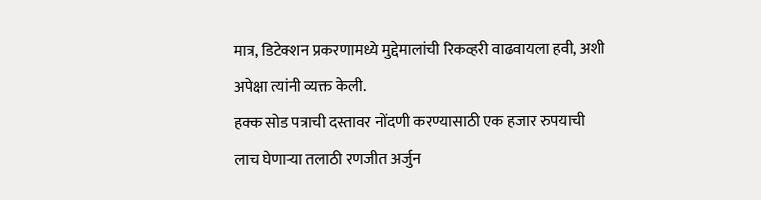मात्र, डिटेक्शन प्रकरणामध्ये मुद्देमालांची रिकव्हरी वाढवायला हवी, अशी अपेक्षा त्यांनी व्यक्त केली.
हक्क सोड पत्राची दस्तावर नोंदणी करण्यासाठी एक हजार रुपयाची लाच घेणाऱ्या तलाठी रणजीत अर्जुन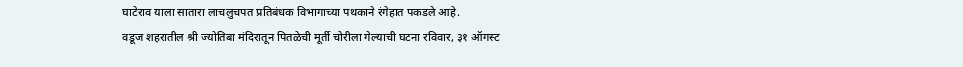घाटेराव याला सातारा लाचलुचपत प्रतिबंधक विभागाच्या पथकाने रंगेहात पकडले आहे.
वडूज शहरातील श्री ज्योतिबा मंदिरातून पितळेची मूर्ती चोरीला गेल्याची घटना रविवार, ३१ ऑगस्ट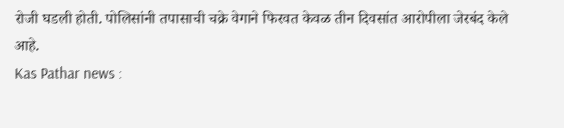रोजी घडली होती. पोलिसांनी तपासाची चक्रे वेगाने फिरवत केवळ तीन दिवसांत आरोपीला जेरबंद केले आहे.
Kas Pathar news :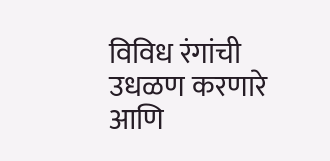विविध रंगांची उधळण करणारे आणि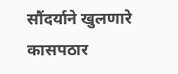सौंदर्याने खुलणारे कासपठार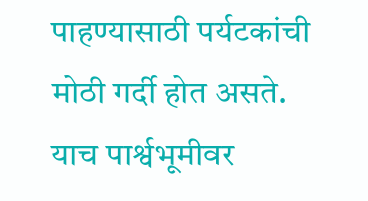पाहण्यासाठी पर्यटकांची मोठी गर्दी होत असते. याच पार्श्वभूमीवर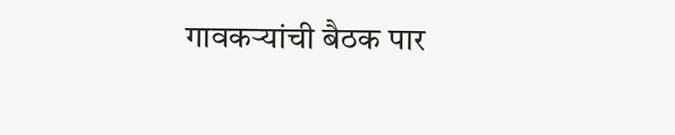गावकऱ्यांची बैठक पार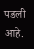पडली आहे.